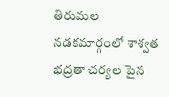తిరుమల నడకమార్గంలో శాశ్వత భద్రతా చర్యల పైన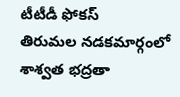టీటీడీ ఫోకస్
తిరుమల నడకమార్గంలో శాశ్వత భద్రతా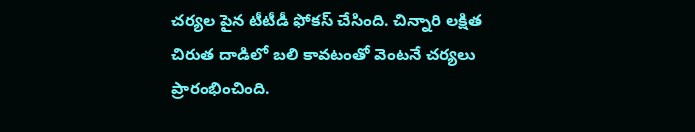చర్యల పైన టీటీడీ ఫోకస్ చేసింది. చిన్నారి లక్షిత చిరుత దాడిలో బలి కావటంతో వెంటనే చర్యలు ప్రారంభించింది.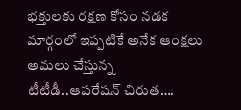భక్తులకు రక్షణ కోసం నడక మార్గంలో ఇప్పటికే అనేక ఆంక్షలు అమలు చేస్తున్న టీటీడీ..ఆపరేషన్ చిరుత….